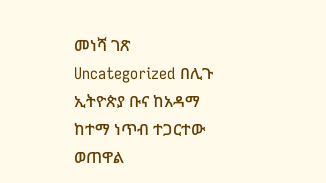መነሻ ገጽ Uncategorized በሊጉ ኢትዮጵያ ቡና ከአዳማ ከተማ ነጥብ ተጋርተው ወጠዋል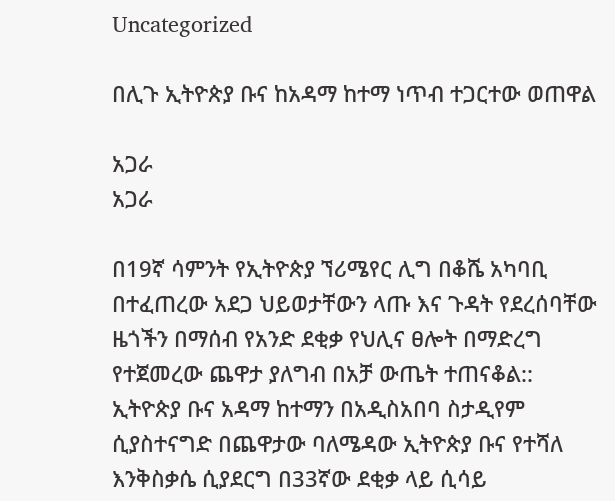Uncategorized

በሊጉ ኢትዮጵያ ቡና ከአዳማ ከተማ ነጥብ ተጋርተው ወጠዋል

አጋራ
አጋራ

በ19ኛ ሳምንት የኢትዮጵያ ኘሪሜየር ሊግ በቆሼ አካባቢ በተፈጠረው አደጋ ህይወታቸውን ላጡ እና ጉዳት የደረሰባቸው ዜጎችን በማሰብ የአንድ ደቂቃ የህሊና ፀሎት በማድረግ የተጀመረው ጨዋታ ያለግብ በአቻ ውጤት ተጠናቆል::
ኢትዮጵያ ቡና አዳማ ከተማን በአዲስአበባ ስታዲየም ሲያስተናግድ በጨዋታው ባለሜዳው ኢትዮጵያ ቡና የተሻለ እንቅስቃሴ ሲያደርግ በ33ኛው ደቂቃ ላይ ሲሳይ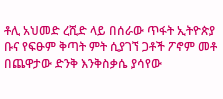ቶሊ አህመድ ረሺድ ላይ በሰራው ጥፋት ኢትዮጵያ ቡና የፍፁም ቅጣት ምት ሲያገኘ ጋቶች ፖኖም መቶ በጨዋታው ድንቅ እንቅስቃሴ ያሳየው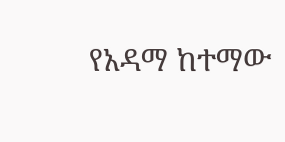የአዳማ ከተማው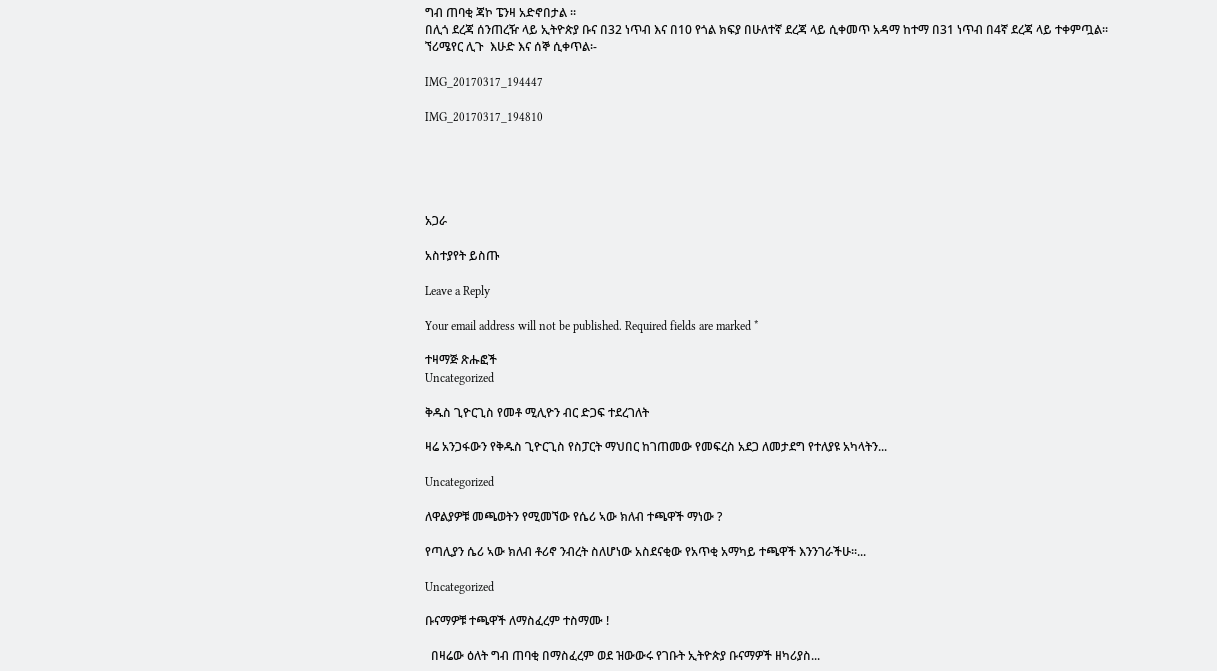ግብ ጠባቂ ጃኮ ፔንዛ አድኖበታል ፡፡
በሊጎ ደረጃ ሰንጠረዥ ላይ ኢትዮጵያ ቡና በ32 ነጥብ እና በ10 የጎል ክፍያ በሁለተኛ ደረጃ ላይ ሲቀመጥ አዳማ ከተማ በ31 ነጥብ በ4ኛ ደረጃ ላይ ተቀምጧል፡፡
ኘሪሜየር ሊጉ  እሁድ እና ሰኞ ሲቀጥል፡-

IMG_20170317_194447

IMG_20170317_194810





አጋራ

አስተያየት ይስጡ

Leave a Reply

Your email address will not be published. Required fields are marked *

ተዛማጅ ጽሑፎች
Uncategorized

ቅዱስ ጊዮርጊስ የመቶ ሚሊዮን ብር ድጋፍ ተደረገለት

ዛሬ አንጋፋውን የቅዱስ ጊዮርጊስ የስፓርት ማህበር ከገጠመው የመፍረስ አደጋ ለመታደግ የተለያዩ አካላትን...

Uncategorized

ለዋልያዎቹ መጫወትን የሚመኘው የሴሪ ኣው ክለብ ተጫዋች ማነው ?

የጣሊያን ሴሪ ኣው ክለብ ቶሪኖ ንብረት ስለሆነው አስደናቂው የአጥቂ አማካይ ተጫዋች እንንገራችሁ።...

Uncategorized

ቡናማዎቹ ተጫዋች ለማስፈረም ተስማሙ !

  በዛሬው ዕለት ግብ ጠባቂ በማስፈረም ወደ ዝውውሩ የገቡት ኢትዮጵያ ቡናማዎች ዘካሪያስ...